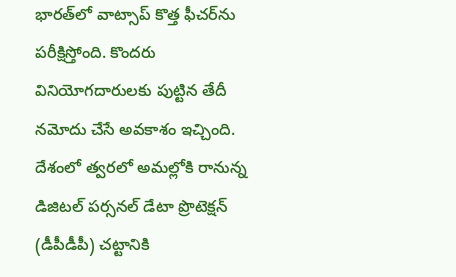భారత్‌లో వాట్సాప్‌ కొత్త ఫీచర్‌ను పరీక్షిస్తోంది. కొందరు వినియోగదారులకు పుట్టిన తేదీ నమోదు చేసే అవకాశం ఇచ్చింది. దేశంలో త్వరలో అమల్లోకి రానున్న డిజిటల్‌ పర్సనల్‌ డేటా ప్రొటెక్షన్‌ (డీపీడీపీ) చట్టానికి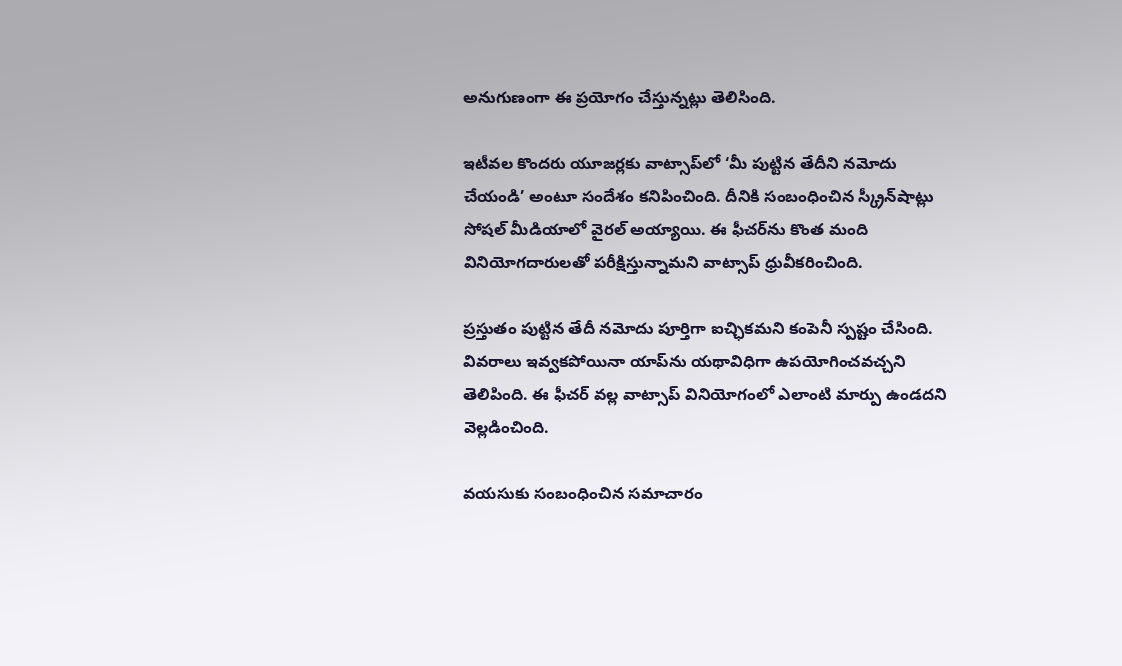అనుగుణంగా ఈ ప్రయోగం చేస్తున్నట్లు తెలిసింది.

ఇటీవల కొందరు యూజర్లకు వాట్సాప్‌లో ‘మీ పుట్టిన తేదీని నమోదు చేయండి’ అంటూ సందేశం కనిపించింది. దీనికి సంబంధించిన స్క్రీన్‌షాట్లు సోషల్‌ మీడియాలో వైరల్‌ అయ్యాయి. ఈ ఫీచర్‌ను కొంత మంది వినియోగదారులతో పరీక్షిస్తున్నామని వాట్సాప్‌ ధ్రువీకరించింది.

ప్రస్తుతం పుట్టిన తేదీ నమోదు పూర్తిగా ఐచ్ఛికమని కంపెనీ స్పష్టం చేసింది. వివరాలు ఇవ్వకపోయినా యాప్‌ను యథావిధిగా ఉపయోగించవచ్చని తెలిపింది. ఈ ఫీచర్‌ వల్ల వాట్సాప్‌ వినియోగంలో ఎలాంటి మార్పు ఉండదని వెల్లడించింది.

వయసుకు సంబంధించిన సమాచారం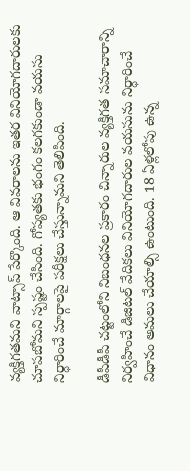వ్యక్తిగతమని వాట్సాప్‌ పేర్కొంది. ఆ వివరాలను ఇతర వినియోగదారులకు చూపబోమని స్పష్టం చేసింది. గోప్యతకు భంగం కలగకుండా వయసు నిర్ధారించే మార్గాలపై పరీక్షలు చేస్తున్నామని తెలిపింది.

డీపీడీపీ చట్టంలోని నిబంధనల ప్రకారం చిన్నారుల వ్యక్తిగత సమాచారాన్ని నిర్వహించే డిజిటల్‌ వేదికలు వినియోగదారుల వయసును నిర్ధారించే విధానం అమలు చేయాల్సి ఉంటుంది. 18 ఏళ్లలోపు ఉన్న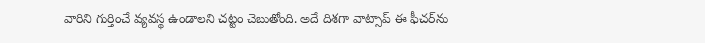వారిని గుర్తించే వ్యవస్థ ఉండాలని చట్టం చెబుతోంది. అదే దిశగా వాట్సాప్‌ ఈ ఫీచర్‌ను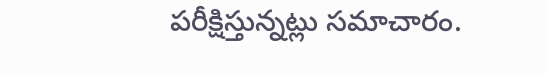పరీక్షిస్తున్నట్లు సమాచారం.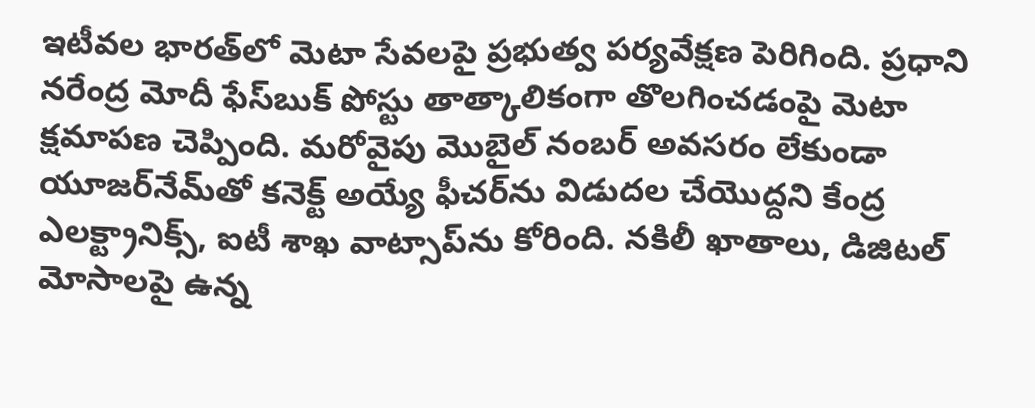ఇటీవల భారత్‌లో మెటా సేవలపై ప్రభుత్వ పర్యవేక్షణ పెరిగింది. ప్రధాని నరేంద్ర మోదీ ఫేస్‌బుక్‌ పోస్టు తాత్కాలికంగా తొలగించడంపై మెటా క్షమాపణ చెప్పింది. మరోవైపు మొబైల్‌ నంబర్‌ అవసరం లేకుండా యూజర్‌నేమ్‌తో కనెక్ట్‌ అయ్యే ఫీచర్‌ను విడుదల చేయొద్దని కేంద్ర ఎలక్ట్రానిక్స్‌, ఐటీ శాఖ వాట్సాప్‌ను కోరింది. నకిలీ ఖాతాలు, డిజిటల్‌ మోసాలపై ఉన్న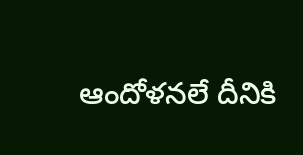ఆందోళనలే దీనికి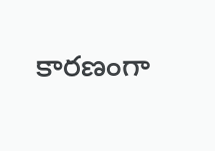కారణంగా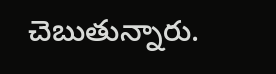చెబుతున్నారు.